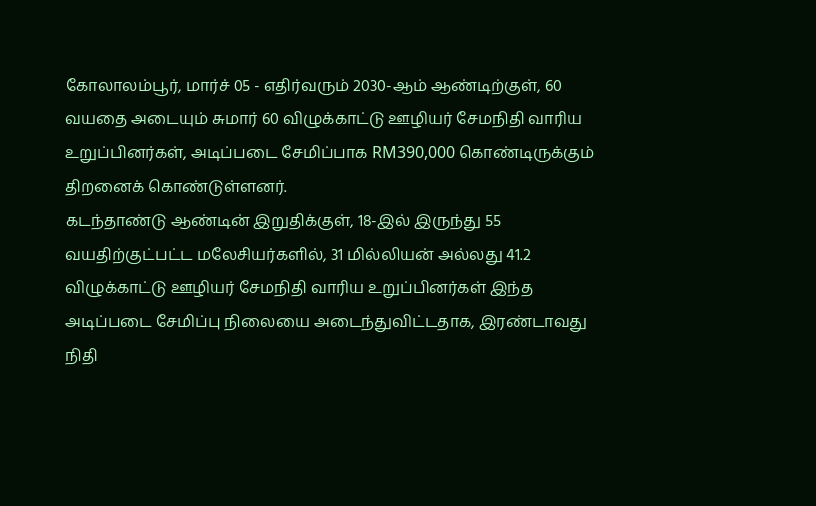கோலாலம்பூர், மார்ச் 05 - எதிர்வரும் 2030-ஆம் ஆண்டிற்குள், 60 வயதை அடையும் சுமார் 60 விழுக்காட்டு ஊழியர் சேமநிதி வாரிய உறுப்பினர்கள், அடிப்படை சேமிப்பாக RM390,000 கொண்டிருக்கும் திறனைக் கொண்டுள்ளனர்.
கடந்தாண்டு ஆண்டின் இறுதிக்குள், 18-இல் இருந்து 55 வயதிற்குட்பட்ட மலேசியர்களில், 31 மில்லியன் அல்லது 41.2 விழுக்காட்டு ஊழியர் சேமநிதி வாரிய உறுப்பினர்கள் இந்த அடிப்படை சேமிப்பு நிலையை அடைந்துவிட்டதாக, இரண்டாவது நிதி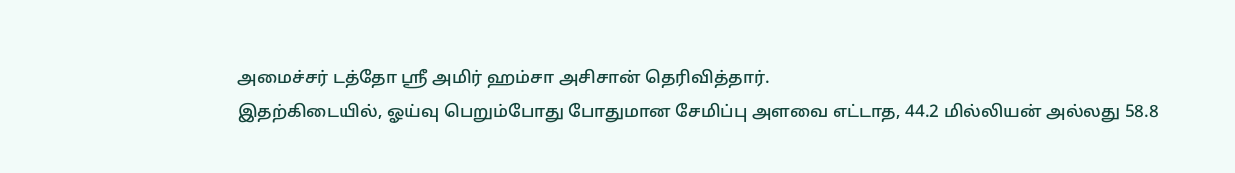அமைச்சர் டத்தோ ஸ்ரீ அமிர் ஹம்சா அசிசான் தெரிவித்தார்.
இதற்கிடையில், ஓய்வு பெறும்போது போதுமான சேமிப்பு அளவை எட்டாத, 44.2 மில்லியன் அல்லது 58.8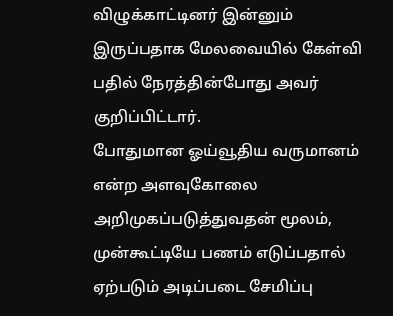விழுக்காட்டினர் இன்னும் இருப்பதாக மேலவையில் கேள்வி பதில் நேரத்தின்போது அவர் குறிப்பிட்டார்.
போதுமான ஓய்வூதிய வருமானம் என்ற அளவுகோலை அறிமுகப்படுத்துவதன் மூலம், முன்கூட்டியே பணம் எடுப்பதால் ஏற்படும் அடிப்படை சேமிப்பு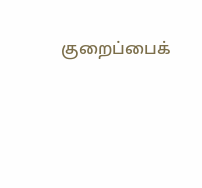குறைப்பைக்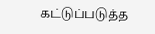கட்டுப்படுத்த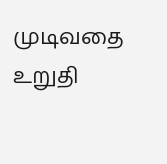முடிவதை உறுதி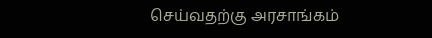செய்வதற்கு அரசாங்கம்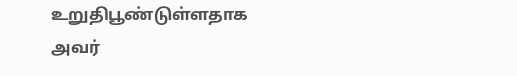உறுதிபூண்டுள்ளதாக அவர்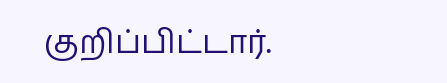குறிப்பிட்டார்.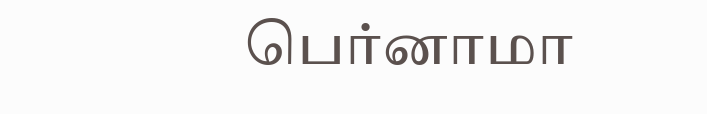பெர்னாமா